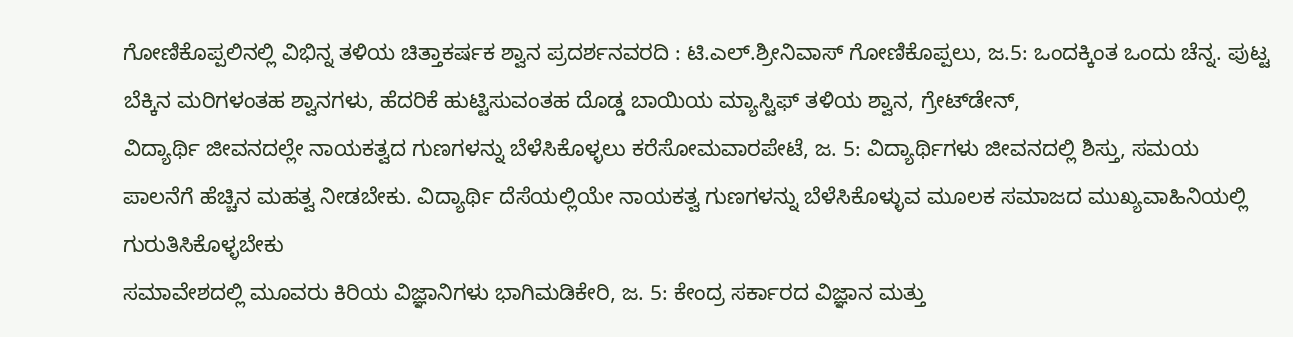ಗೋಣಿಕೊಪ್ಪಲಿನಲ್ಲಿ ವಿಭಿನ್ನ ತಳಿಯ ಚಿತ್ತಾಕರ್ಷಕ ಶ್ವಾನ ಪ್ರದರ್ಶನವರದಿ : ಟಿ.ಎಲ್.ಶ್ರೀನಿವಾಸ್ ಗೋಣಿಕೊಪ್ಪಲು, ಜ.5: ಒಂದಕ್ಕಿಂತ ಒಂದು ಚೆನ್ನ. ಪುಟ್ಟ ಬೆಕ್ಕಿನ ಮರಿಗಳಂತಹ ಶ್ವಾನಗಳು, ಹೆದರಿಕೆ ಹುಟ್ಟಿಸುವಂತಹ ದೊಡ್ಡ ಬಾಯಿಯ ಮ್ಯಾಸ್ಟಿಫ್ ತಳಿಯ ಶ್ವಾನ, ಗ್ರೇಟ್‍ಡೇನ್,
ವಿದ್ಯಾರ್ಥಿ ಜೀವನದಲ್ಲೇ ನಾಯಕತ್ವದ ಗುಣಗಳನ್ನು ಬೆಳೆಸಿಕೊಳ್ಳಲು ಕರೆಸೋಮವಾರಪೇಟೆ, ಜ. 5: ವಿದ್ಯಾರ್ಥಿಗಳು ಜೀವನದಲ್ಲಿ ಶಿಸ್ತು, ಸಮಯ ಪಾಲನೆಗೆ ಹೆಚ್ಚಿನ ಮಹತ್ವ ನೀಡಬೇಕು. ವಿದ್ಯಾರ್ಥಿ ದೆಸೆಯಲ್ಲಿಯೇ ನಾಯಕತ್ವ ಗುಣಗಳನ್ನು ಬೆಳೆಸಿಕೊಳ್ಳುವ ಮೂಲಕ ಸಮಾಜದ ಮುಖ್ಯವಾಹಿನಿಯಲ್ಲಿ ಗುರುತಿಸಿಕೊಳ್ಳಬೇಕು
ಸಮಾವೇಶದಲ್ಲಿ ಮೂವರು ಕಿರಿಯ ವಿಜ್ಞಾನಿಗಳು ಭಾಗಿಮಡಿಕೇರಿ, ಜ. 5: ಕೇಂದ್ರ ಸರ್ಕಾರದ ವಿಜ್ಞಾನ ಮತ್ತು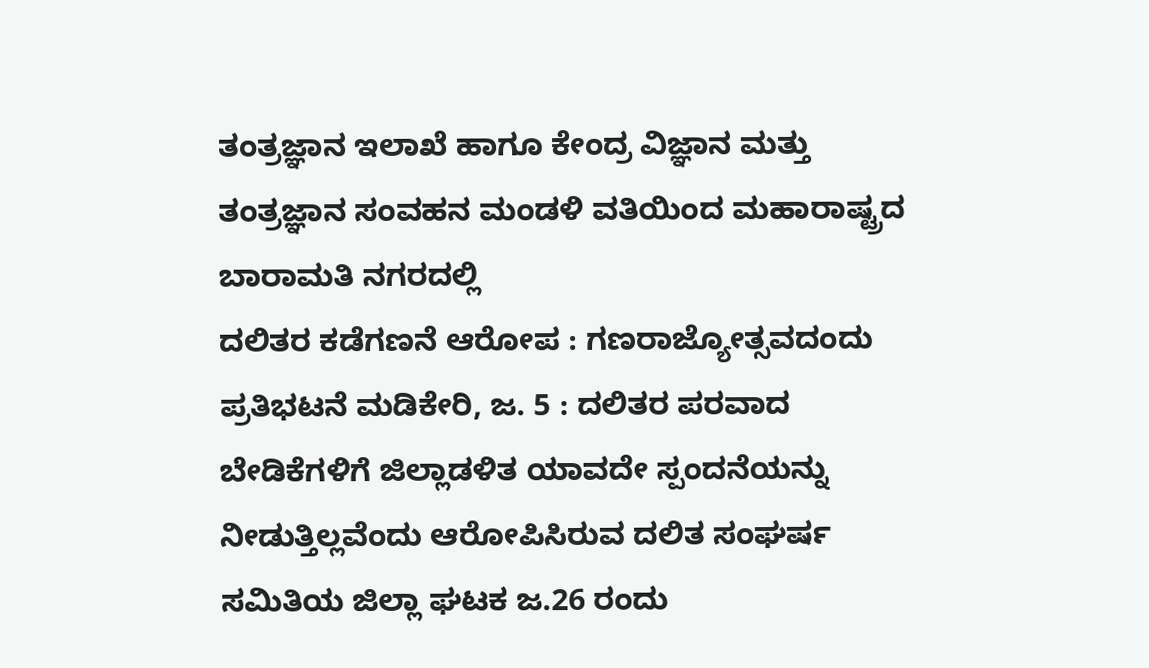ತಂತ್ರಜ್ಞಾನ ಇಲಾಖೆ ಹಾಗೂ ಕೇಂದ್ರ ವಿಜ್ಞಾನ ಮತ್ತು ತಂತ್ರಜ್ಞಾನ ಸಂವಹನ ಮಂಡಳಿ ವತಿಯಿಂದ ಮಹಾರಾಷ್ಟ್ರದ ಬಾರಾಮತಿ ನಗರದಲ್ಲಿ
ದಲಿತರ ಕಡೆಗಣನೆ ಆರೋಪ : ಗಣರಾಜ್ಯೋತ್ಸವದಂದು ಪ್ರತಿಭಟನೆ ಮಡಿಕೇರಿ, ಜ. 5 : ದಲಿತರ ಪರವಾದ ಬೇಡಿಕೆಗಳಿಗೆ ಜಿಲ್ಲಾಡಳಿತ ಯಾವದೇ ಸ್ಪಂದನೆಯನ್ನು ನೀಡುತ್ತಿಲ್ಲವೆಂದು ಆರೋಪಿಸಿರುವ ದಲಿತ ಸಂಘರ್ಷ ಸಮಿತಿಯ ಜಿಲ್ಲಾ ಘಟಕ ಜ.26 ರಂದು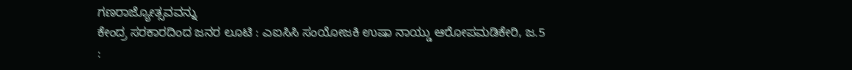ಗಣರಾಜ್ಯೋತ್ಸವವನ್ನು
ಕೇಂದ್ರ ಸರಕಾರದಿಂದ ಜನರ ಲೂಟಿ : ಎಐಸಿಸಿ ಸಂಯೋಜಕಿ ಉಷಾ ನಾಯ್ಡು ಆರೋಪಮಡಿಕೇರಿ, ಜ.5 :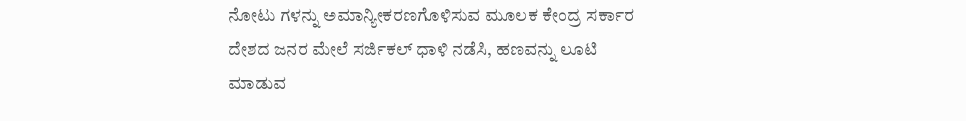ನೋಟು ಗಳನ್ನು ಅಮಾನ್ಯೀಕರಣಗೊಳಿಸುವ ಮೂಲಕ ಕೇಂದ್ರ ಸರ್ಕಾರ ದೇಶದ ಜನರ ಮೇಲೆ ಸರ್ಜಿಕಲ್ ಧಾಳಿ ನಡೆಸಿ, ಹಣವನ್ನು ಲೂಟಿ ಮಾಡುವ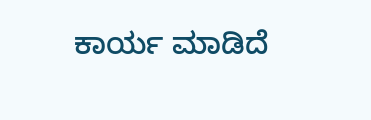ಕಾರ್ಯ ಮಾಡಿದೆ